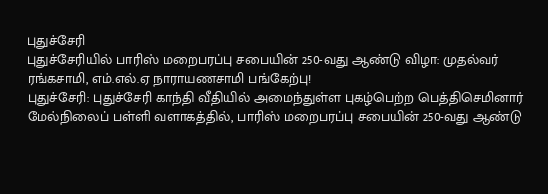புதுச்சேரி
புதுச்சேரியில் பாரிஸ் மறைபரப்பு சபையின் 250-வது ஆண்டு விழா: முதல்வர் ரங்கசாமி, எம்.எல்.ஏ நாராயணசாமி பங்கேற்பு!
புதுச்சேரி: புதுச்சேரி காந்தி வீதியில் அமைந்துள்ள புகழ்பெற்ற பெத்திசெமினார் மேல்நிலைப் பள்ளி வளாகத்தில், பாரிஸ் மறைபரப்பு சபையின் 250-வது ஆண்டு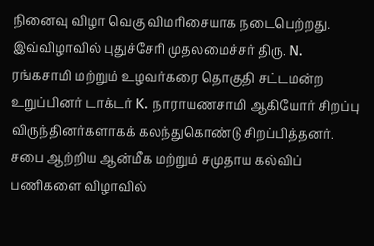நினைவு விழா வெகு விமரிசையாக நடைபெற்றது.
இவ்விழாவில் புதுச்சேரி முதலமைச்சர் திரு. N. ரங்கசாமி மற்றும் உழவர்கரை தொகுதி சட்டமன்ற உறுப்பினர் டாக்டர் K. நாராயணசாமி ஆகியோர் சிறப்பு விருந்தினர்களாகக் கலந்துகொண்டு சிறப்பித்தனர். சபை ஆற்றிய ஆன்மீக மற்றும் சமுதாய கல்விப் பணிகளை விழாவில்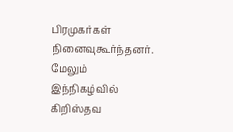பிரமுகர்கள் நினைவுகூர்ந்தனர்.
மேலும் இந்நிகழ்வில் கிறிஸ்தவ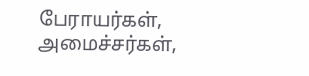பேராயர்கள், அமைச்சர்கள்,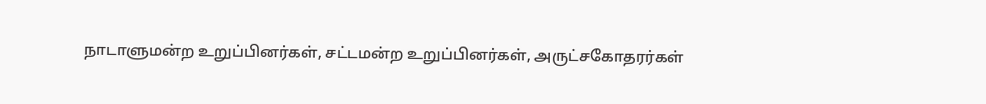நாடாளுமன்ற உறுப்பினர்கள், சட்டமன்ற உறுப்பினர்கள், அருட்சகோதரர்கள்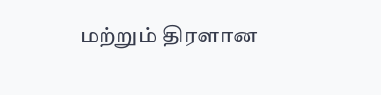மற்றும் திரளான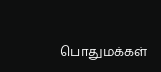பொதுமக்கள்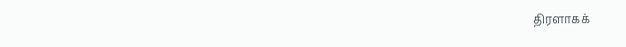திரளாகக்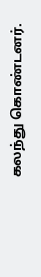கலந்து கொண்டனர்.